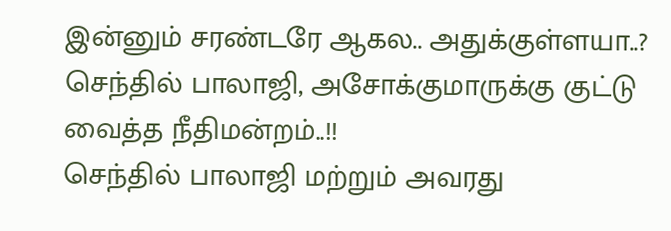இன்னும் சரண்டரே ஆகல.. அதுக்குள்ளயா..? செந்தில் பாலாஜி, அசோக்குமாருக்கு குட்டு வைத்த நீதிமன்றம்..!!
செந்தில் பாலாஜி மற்றும் அவரது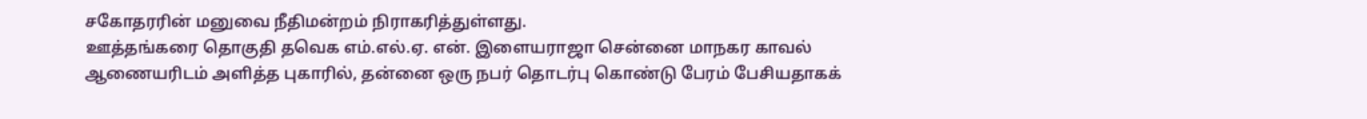சகோதரரின் மனுவை நீதிமன்றம் நிராகரித்துள்ளது.
ஊத்தங்கரை தொகுதி தவெக எம்.எல்.ஏ. என். இளையராஜா சென்னை மாநகர காவல் ஆணையரிடம் அளித்த புகாரில், தன்னை ஒரு நபர் தொடர்பு கொண்டு பேரம் பேசியதாகக்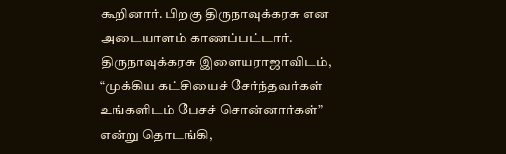கூறினார். பிறகு திருநாவுக்கரசு என அடையாளம் காணப்பட்டார். திருநாவுக்கரசு இளையராஜாவிடம், “முக்கிய கட்சியைச் சேர்ந்தவர்கள் உங்களிடம் பேசச் சொன்னார்கள்” என்று தொடங்கி,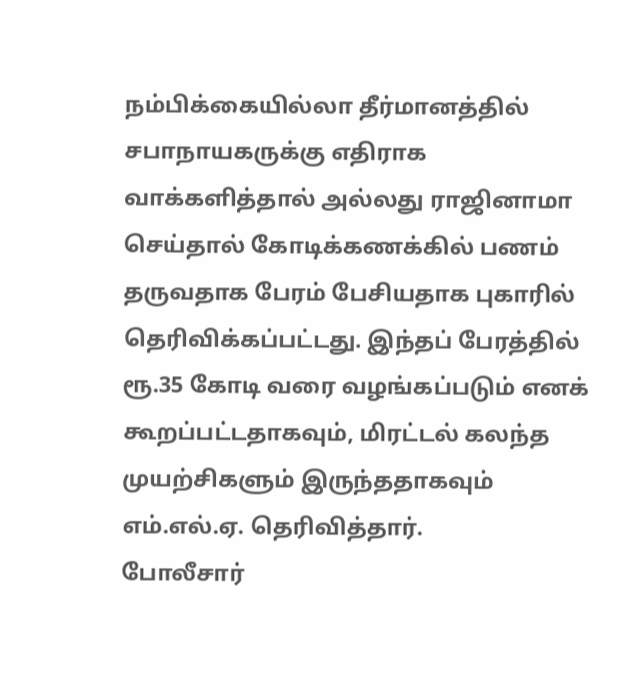நம்பிக்கையில்லா தீர்மானத்தில் சபாநாயகருக்கு எதிராக வாக்களித்தால் அல்லது ராஜினாமா செய்தால் கோடிக்கணக்கில் பணம் தருவதாக பேரம் பேசியதாக புகாரில் தெரிவிக்கப்பட்டது. இந்தப் பேரத்தில் ரூ.35 கோடி வரை வழங்கப்படும் எனக் கூறப்பட்டதாகவும், மிரட்டல் கலந்த முயற்சிகளும் இருந்ததாகவும் எம்.எல்.ஏ. தெரிவித்தார்.
போலீசார்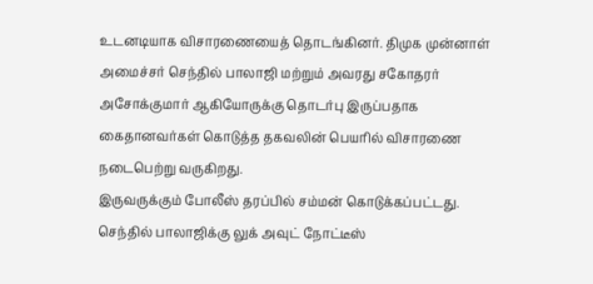உடனடியாக விசாரணையைத் தொடங்கினர். திமுக முன்னாள் அமைச்சர் செந்தில் பாலாஜி மற்றும் அவரது சகோதரர் அசோக்குமார் ஆகியோருக்கு தொடர்பு இருப்பதாக கைதானவர்கள் கொடுத்த தகவலின் பெயரில் விசாரணை நடைபெற்று வருகிறது.
இருவருக்கும் போலீஸ் தரப்பில் சம்மன் கொடுக்கப்பட்டது. செந்தில் பாலாஜிக்கு லுக் அவுட் நோட்டீஸ்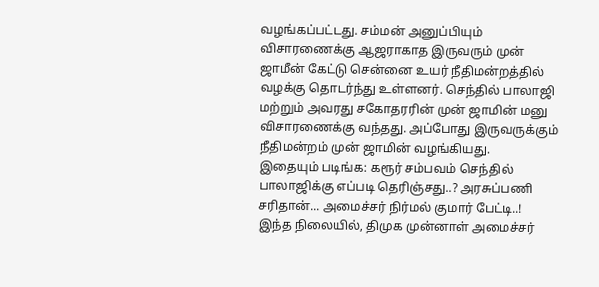வழங்கப்பட்டது. சம்மன் அனுப்பியும் விசாரணைக்கு ஆஜராகாத இருவரும் முன் ஜாமீன் கேட்டு சென்னை உயர் நீதிமன்றத்தில் வழக்கு தொடர்ந்து உள்ளனர். செந்தில் பாலாஜி மற்றும் அவரது சகோதரரின் முன் ஜாமின் மனு விசாரணைக்கு வந்தது. அப்போது இருவருக்கும் நீதிமன்றம் முன் ஜாமின் வழங்கியது.
இதையும் படிங்க: கரூர் சம்பவம் செந்தில் பாலாஜிக்கு எப்படி தெரிஞ்சது..? அரசுப்பணி சரிதான்... அமைச்சர் நிர்மல் குமார் பேட்டி..!
இந்த நிலையில், திமுக முன்னாள் அமைச்சர்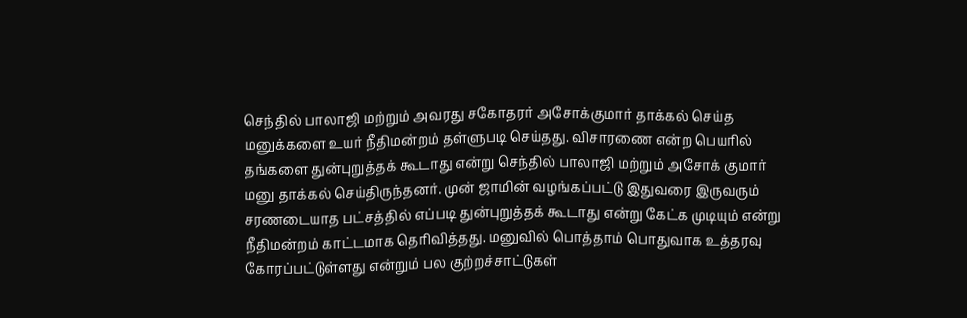செந்தில் பாலாஜி மற்றும் அவரது சகோதரர் அசோக்குமார் தாக்கல் செய்த மனுக்களை உயர் நீதிமன்றம் தள்ளுபடி செய்தது. விசாரணை என்ற பெயரில் தங்களை துன்புறுத்தக் கூடாது என்று செந்தில் பாலாஜி மற்றும் அசோக் குமார் மனு தாக்கல் செய்திருந்தனர். முன் ஜாமின் வழங்கப்பட்டு இதுவரை இருவரும் சரணடையாத பட்சத்தில் எப்படி துன்புறுத்தக் கூடாது என்று கேட்க முடியும் என்று நீதிமன்றம் காட்டமாக தெரிவித்தது. மனுவில் பொத்தாம் பொதுவாக உத்தரவு
கோரப்பட்டுள்ளது என்றும் பல குற்றச்சாட்டுகள்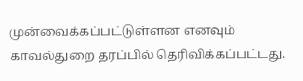முன்வைக்கப்பட்டுள்ளன எனவும் காவல்துறை தரப்பில் தெரிவிக்கப்பட்டது.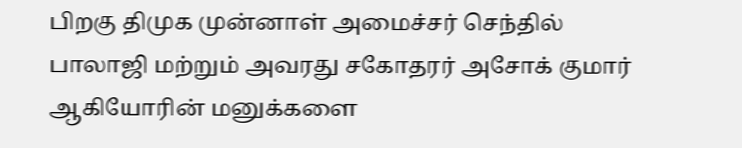பிறகு திமுக முன்னாள் அமைச்சர் செந்தில் பாலாஜி மற்றும் அவரது சகோதரர் அசோக் குமார் ஆகியோரின் மனுக்களை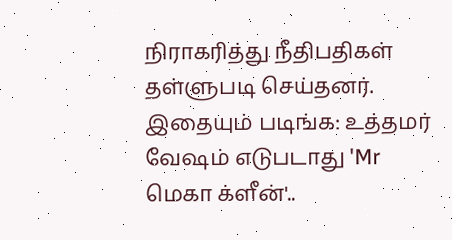நிராகரித்து நீதிபதிகள் தள்ளுபடி செய்தனர்.
இதையும் படிங்க: உத்தமர் வேஷம் எடுபடாது 'Mr மெகா க்ளீன்'..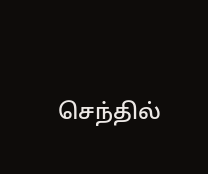செந்தில்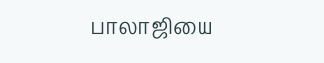பாலாஜியை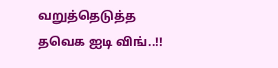வறுத்தெடுத்த தவெக ஐடி விங்..!!